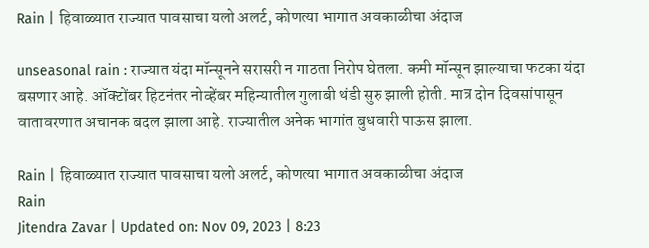Rain | हिवाळ्यात राज्यात पावसाचा यलो अलर्ट, कोणत्या भागात अवकाळीचा अंदाज

unseasonal rain : राज्यात यंदा मॉन्सूनने सरासरी न गाठता निरोप घेतला. कमी मॉन्सून झाल्याचा फटका यंदा बसणार आहे. ऑक्टोंबर हिटनंतर नोव्हेंबर महिन्यातील गुलाबी थंडी सुरु झाली होती. मात्र दोन दिवसांपासून वातावरणात अचानक बदल झाला आहे. राज्यातील अनेक भागांत बुधवारी पाऊस झाला.

Rain | हिवाळ्यात राज्यात पावसाचा यलो अलर्ट, कोणत्या भागात अवकाळीचा अंदाज
Rain
Jitendra Zavar | Updated on: Nov 09, 2023 | 8:23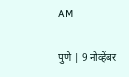AM

पुणे | 9 नोव्हेंबर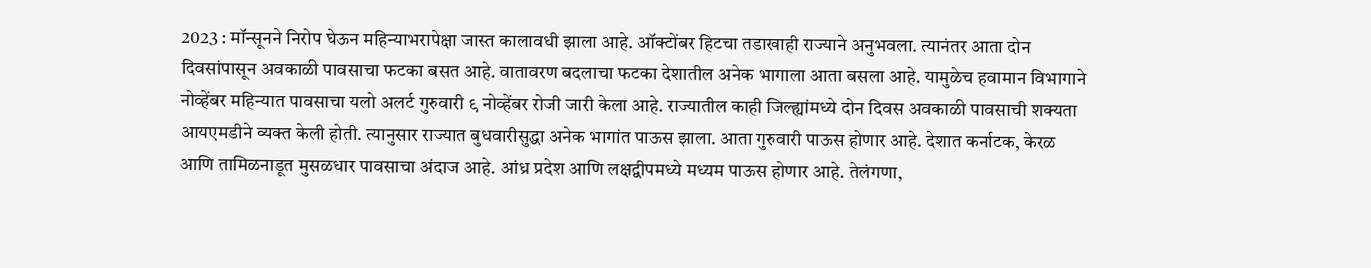2023 : मॉन्सूनने निरोप घेऊन महिन्याभरापेक्षा जास्त कालावधी झाला आहे. ऑक्टोंबर हिटचा तडाखाही राज्याने अनुभवला. त्यानंतर आता दोन दिवसांपासून अवकाळी पावसाचा फटका बसत आहे. वातावरण बदलाचा फटका देशातील अनेक भागाला आता बसला आहे. यामुळेच हवामान विभागाने नोव्हेंबर महिन्यात पावसाचा यलो अलर्ट गुरुवारी ९ नोव्हेंबर रोजी जारी केला आहे. राज्यातील काही जिल्ह्यांमध्ये दोन दिवस अवकाळी पावसाची शक्यता आयएमडीने व्यक्त केली होती. त्यानुसार राज्यात बुधवारीसुद्धा अनेक भागांत पाऊस झाला. आता गुरुवारी पाऊस होणार आहे. देशात कर्नाटक, केरळ आणि तामिळनाडूत मुसळधार पावसाचा अंदाज आहे. आंध्र प्रदेश आणि लक्षद्वीपमध्ये मध्यम पाऊस होणार आहे. तेलंगणा,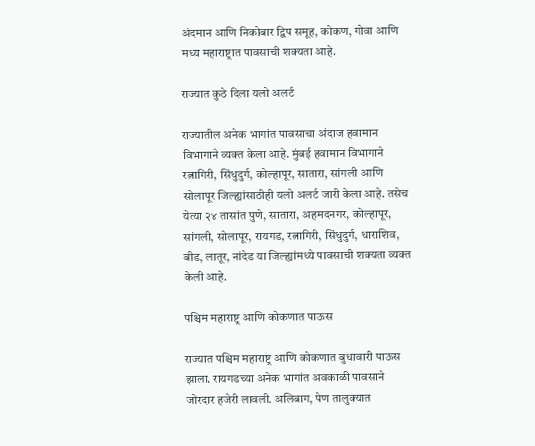अंदमान आणि निकोबार द्विप समूह, कोकण, गोवा आणि मध्य महाराष्ट्रात पावसाची शक्यता आहे.

राज्यात कुठे दिला यलो अलर्ट

राज्यातील अनेक भागांत पावसाचा अंदाज हवामान विभागाने व्यक्त केला आहे. मुंबई हवामान विभागाने
रत्नागिरी, सिंधुदुर्ग, कोल्हापूर, सातारा, सांगली आणि सोलापूर जिल्ह्यांसाठीही यलो अलर्ट जारी केला आहे. तसेच येत्या २४ तासांत पुणे, सातारा, अहमदनगर, कोल्हापूर, सांगली, सोलापूर, रायगड, रत्नागिरी, सिंधुदुर्ग, धाराशिव, बीड, लातूर, नांदेड या जिल्ह्यांमध्ये पावसाची शक्यता व्यक्त केली आहे.

पश्चिम महाराष्ट्र आणि कोकणात पाऊस

राज्यात पश्चिम महाराष्ट्र आणि कोकणात बुधावारी पाऊस झाला. रायगडच्या अनेक भागांत अवकाळी पावसाने जोरदार हजेरी लावली. अलिबाग, पेण तालुक्यात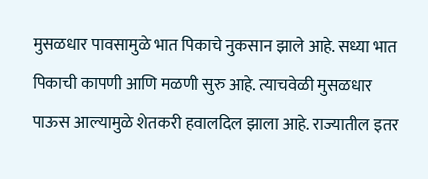मुसळधार पावसामुळे भात पिकाचे नुकसान झाले आहे. सध्या भात पिकाची कापणी आणि मळणी सुरु आहे. त्याचवेळी मुसळधार पाऊस आल्यामुळे शेतकरी हवालदिल झाला आहे. राज्यातील इतर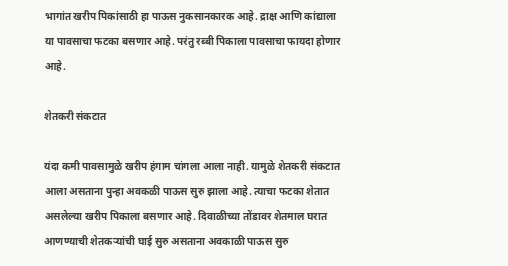भागांत खरीप पिकांसाठी हा पाऊस नुकसानकारक आहे. द्राक्ष आणि कांद्याला या पावसाचा फटका बसणार आहे. परंतु रब्बी पिकाला पावसाचा फायदा होणार आहे.

शेतकरी संकटात

यंदा कमी पावसामुळे खरीप हंगाम चांगला आला नाही. यामुळे शेतकरी संकटात आला असताना पुन्हा अवकळी पाऊस सुरु झाला आहे. त्याचा फटका शेतात असलेल्या खरीप पिकाला बसणार आहे. दिवाळीच्या तोंडावर शेतमाल घरात आणण्याची शेतकऱ्यांची घाई सुरु असताना अवकाळी पाऊस सुरु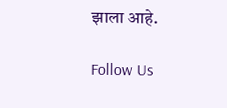झाला आहे.

Follow Us